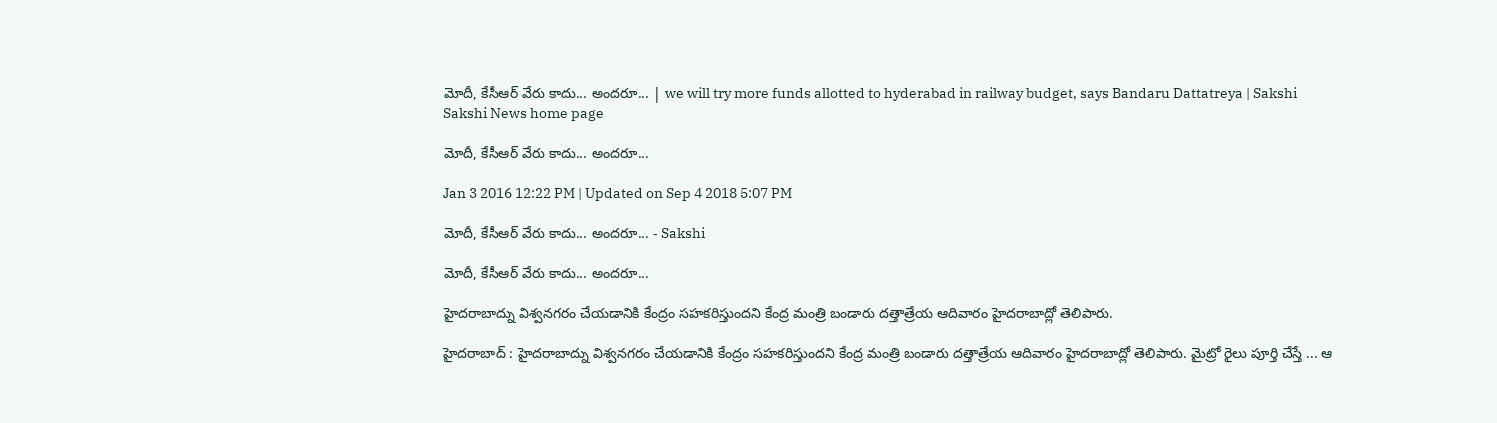మోదీ, కేసీఆర్ వేరు కాదు... అందరూ... | we will try more funds allotted to hyderabad in railway budget, says Bandaru Dattatreya | Sakshi
Sakshi News home page

మోదీ, కేసీఆర్ వేరు కాదు... అందరూ...

Jan 3 2016 12:22 PM | Updated on Sep 4 2018 5:07 PM

మోదీ, కేసీఆర్ వేరు కాదు... అందరూ... - Sakshi

మోదీ, కేసీఆర్ వేరు కాదు... అందరూ...

హైదరాబాద్ను విశ్వనగరం చేయడానికి కేంద్రం సహకరిస్తుందని కేంద్ర మంత్రి బండారు దత్తాత్రేయ ఆదివారం హైదరాబాద్లో తెలిపారు.

హైదరాబాద్ : హైదరాబాద్ను విశ్వనగరం చేయడానికి కేంద్రం సహకరిస్తుందని కేంద్ర మంత్రి బండారు దత్తాత్రేయ ఆదివారం హైదరాబాద్లో తెలిపారు. మైట్రో రైలు పూర్తి చేస్తే ... ఆ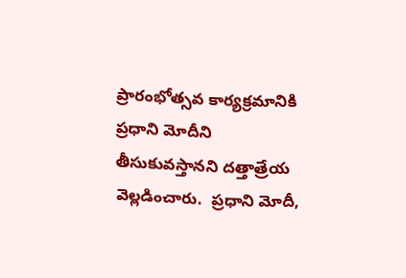ప్రారంభోత్సవ కార్యక్రమానికి ప్రధాని మోదీని తీసుకువస్తానని దత్తాత్రేయ వెల్లడించారు.  ప్రధాని మోదీ,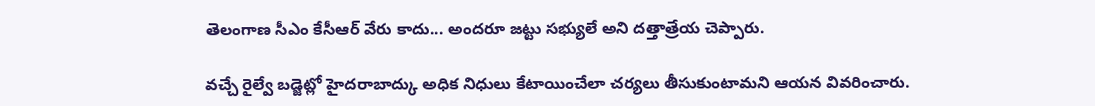తెలంగాణ సీఎం కేసీఆర్ వేరు కాదు... అందరూ జట్టు సభ్యులే అని దత్తాత్రేయ చెప్పారు.

వచ్చే రైల్వే బడ్జెట్లో హైదరాబాద్కు అధిక నిధులు కేటాయించేలా చర్యలు తీసుకుంటామని ఆయన వివరించారు.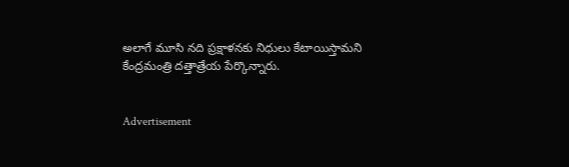అలాగే మూసి నది ప్రక్షాళనకు నిధులు కేటాయిస్తామని కేంద్రమంత్రి దత్తాత్రేయ పేర్కొన్నారు.


Advertisement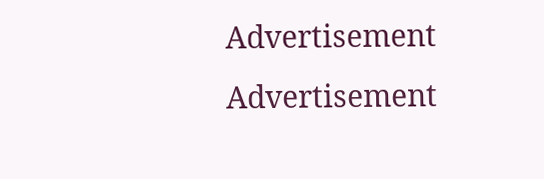Advertisement
Advertisement